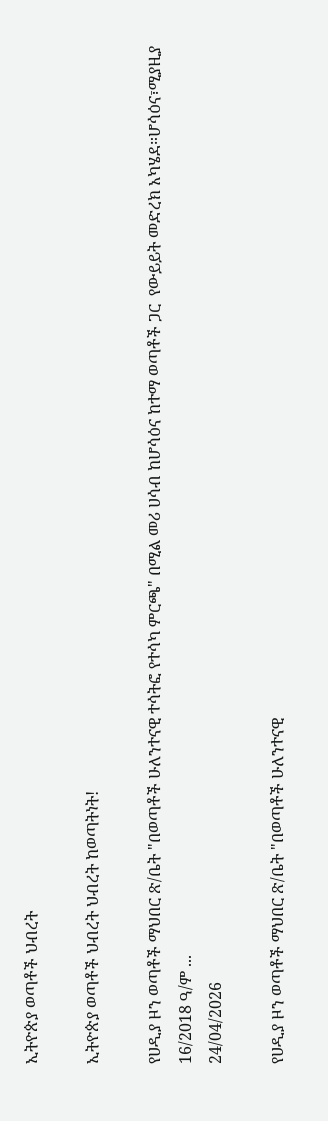ኢትዮጵያ ወጣቶች ህብረት

ኢትዮጵያ ወጣቶች ህብረት ህብረት ከወጣትነት!

የሀዲያ ዞን ወጣቶች ማህበር ጽ/ቤት "በወጣቶች ሁለንተናዊ ተሳትፎ የተሳካ ምርጫ" በሚል መሪ ሀሳብ ከሆሳዕና ከተማ ወጣቶች ጋር  የውይይት መድረክ አካሄደ።ሆሳዕና፣ሚያዚያ 16/2018 ዓ/ም ...
24/04/2026

የሀዲያ ዞን ወጣቶች ማህበር ጽ/ቤት "በወጣቶች ሁለንተናዊ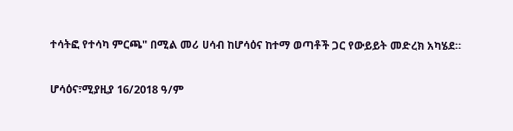ተሳትፎ የተሳካ ምርጫ" በሚል መሪ ሀሳብ ከሆሳዕና ከተማ ወጣቶች ጋር የውይይት መድረክ አካሄደ።

ሆሳዕና፣ሚያዚያ 16/2018 ዓ/ም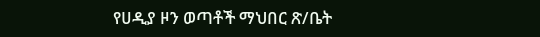የሀዲያ ዞን ወጣቶች ማህበር ጽ/ቤት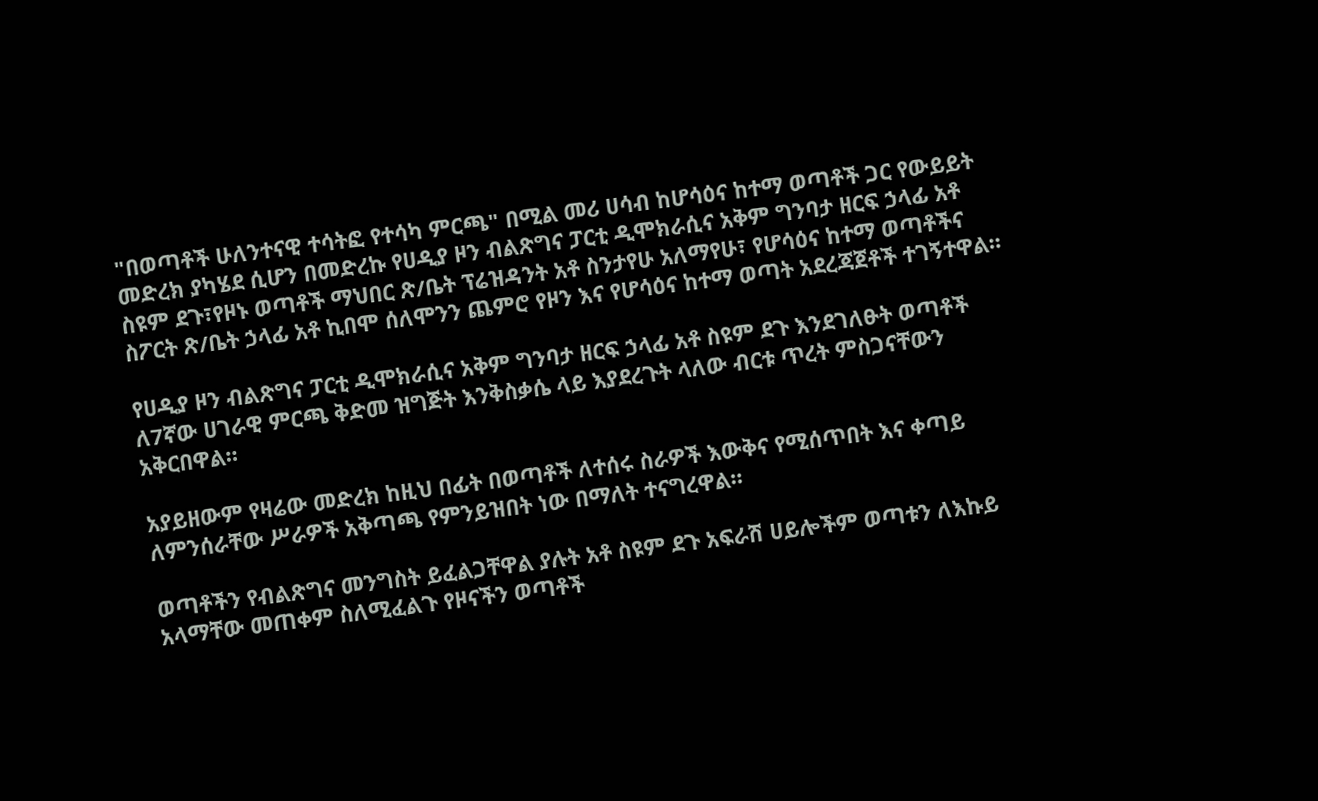"በወጣቶች ሁለንተናዊ ተሳትፎ የተሳካ ምርጫ" በሚል መሪ ሀሳብ ከሆሳዕና ከተማ ወጣቶች ጋር የውይይት መድረክ ያካሄደ ሲሆን በመድረኩ የሀዲያ ዞን ብልጽግና ፓርቲ ዲሞክራሲና አቅም ግንባታ ዘርፍ ኃላፊ አቶ ስዩም ደጉ፣የዞኑ ወጣቶች ማህበር ጽ/ቤት ፕሬዝዳንት አቶ ስንታየሁ አለማየሁ፣ የሆሳዕና ከተማ ወጣቶችና ስፖርት ጽ/ቤት ኃላፊ አቶ ኪበሞ ሰለሞንን ጨምሮ የዞን እና የሆሳዕና ከተማ ወጣት አደረጃጀቶች ተገኝተዋል።

የሀዲያ ዞን ብልጽግና ፓርቲ ዲሞክራሲና አቅም ግንባታ ዘርፍ ኃላፊ አቶ ስዩም ደጉ እንደገለፁት ወጣቶች ለ7ኛው ሀገራዊ ምርጫ ቅድመ ዝግጅት እንቅስቃሴ ላይ እያደረጉት ላለው ብርቱ ጥረት ምስጋናቸውን አቅርበዋል።

አያይዘውም የዛሬው መድረክ ከዚህ በፊት በወጣቶች ለተሰሩ ስራዎች እውቅና የሚሰጥበት እና ቀጣይ ለምንሰራቸው ሥራዎች አቅጣጫ የምንይዝበት ነው በማለት ተናግረዋል።

ወጣቶችን የብልጽግና መንግስት ይፈልጋቸዋል ያሉት አቶ ስዩም ደጉ አፍራሽ ሀይሎችም ወጣቱን ለእኩይ አላማቸው መጠቀም ስለሚፈልጉ የዞናችን ወጣቶች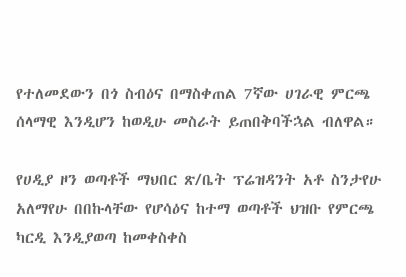የተለመደውን በጎ ስብዕና በማስቀጠል 7ኛው ሀገራዊ ምርጫ ሰላማዊ እንዲሆን ከወዲሁ መስራት ይጠበቅባችኋል ብለዋል።

የሀዲያ ዞን ወጣቶች ማህበር ጽ/ቤት ፕሬዝዳንት አቶ ስንታየሁ አለማየሁ በበኩላቸው የሆሳዕና ከተማ ወጣቶች ህዝቡ የምርጫ ካርዲ እንዲያወጣ ከመቀስቀስ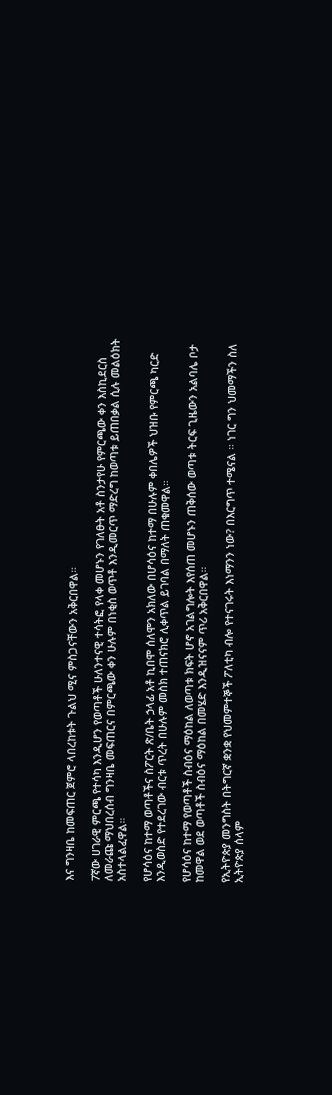እና ግንዛቤ ከመፍጠር ጀምሮ ላበረከቱት ጉልህ ሚና ምስጋናቸውን አቅርበዋል።

7ኛው ሀገራዊ ምርጫ የተሳካ እንዲሆን የወጣቶች ሁለንተናዊ ተሳትፎ የላቀ መሆኑን የገለፁት አቶ ስንታየሁ የምርጫው ቀን እስኪደርስ ለመራጩ ማህበረሰብ ግንዛቤ መፍጠርና በምርጫው ቀን ሁሉም በነቂስ ወጥቶ እንዲመርጥ ማድረግ ከወጣቱ ይጠበቃል ሲሉ መልዕክት አስተላልፈዋል።

የሆሳዕና ከተማ ወጣቶችና ስፖርት ጽ/ቤት ኃላፊ አቶ ኪበሞ ሰለሞን አክለው በሆሳዕና ከተማ በሁሉም ቀበሌዎች ህዝቡ የምርጫ ካርድ እንዲወስድ የተደረገው ብርቱ ጥረት በሁሉም መስክ ተጠናክሮ ሊቀጥል ይገባል በማለት ጠቁመዋል።

የሆሳዕና ከተማ የወጣቶች ስብዕና ማዕከል ለወጣቱ ክፍት ሆኖ አገልግሎት እየሰጠ መሆኑን ጠቅሰው ወጣቱ ትርፍ ጊዜውን አልባሌ ቦታ ከመዋል ወደ ወጣቶች ስብዕና ማዕከል በመሄድ እንዲዝናናም ጥሪ አቅርበዋል።

የኢትዮጵያ መንግስት በትግርኛ ቋንቋ የህመምተኞች ፖለቲካ ብሎ የተናገሩት እነማንን ነው? በእርግጥ ተሜናል ። ነገር ግን ህመማችን ስለ ኢትዮጵያ ሰላም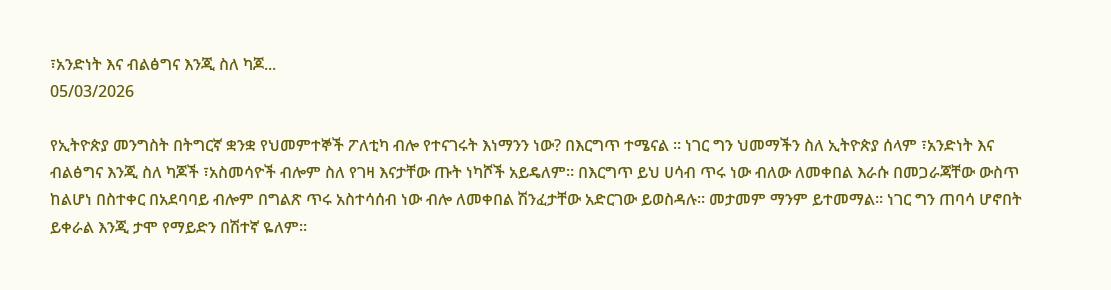፣አንድነት እና ብልፅግና እንጂ ስለ ካጆ...
05/03/2026

የኢትዮጵያ መንግስት በትግርኛ ቋንቋ የህመምተኞች ፖለቲካ ብሎ የተናገሩት እነማንን ነው? በእርግጥ ተሜናል ። ነገር ግን ህመማችን ስለ ኢትዮጵያ ሰላም ፣አንድነት እና ብልፅግና እንጂ ስለ ካጆች ፣አስመሳዮች ብሎም ስለ የገዛ እናታቸው ጡት ነካሾች አይዴለም። በእርግጥ ይህ ሀሳብ ጥሩ ነው ብለው ለመቀበል እራሱ በመጋራጃቸው ውስጥ ከልሆነ በስተቀር በአደባባይ ብሎም በግልጽ ጥሩ አስተሳሰብ ነው ብሎ ለመቀበል ሽንፈታቸው አድርገው ይወስዳሉ። መታመም ማንም ይተመማል። ነገር ግን ጠባሳ ሆኖበት ይቀራል እንጂ ታሞ የማይድን በሽተኛ ዬለም።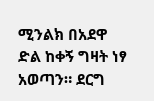ሚንልክ በአደዋ ድል ከቀኝ ግዛት ነፃ አወጣን። ደርግ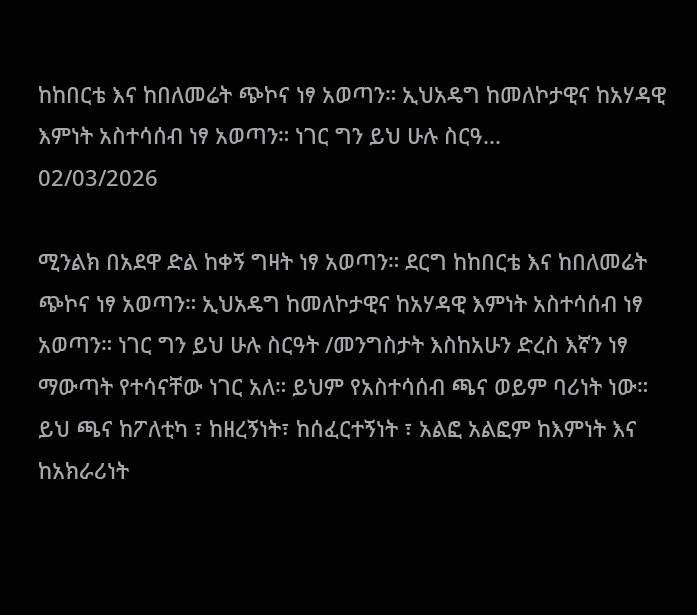ከከበርቴ እና ከበለመሬት ጭኮና ነፃ አወጣን። ኢህአዴግ ከመለኮታዊና ከአሃዳዊ እምነት አስተሳሰብ ነፃ አወጣን። ነገር ግን ይህ ሁሉ ስርዓ...
02/03/2026

ሚንልክ በአደዋ ድል ከቀኝ ግዛት ነፃ አወጣን። ደርግ ከከበርቴ እና ከበለመሬት ጭኮና ነፃ አወጣን። ኢህአዴግ ከመለኮታዊና ከአሃዳዊ እምነት አስተሳሰብ ነፃ አወጣን። ነገር ግን ይህ ሁሉ ስርዓት /መንግስታት እስከአሁን ድረስ እኛን ነፃ ማውጣት የተሳናቸው ነገር አለ። ይህም የአስተሳሰብ ጫና ወይም ባሪነት ነው። ይህ ጫና ከፖለቲካ ፣ ከዘረኝነት፣ ከሰፈርተኝነት ፣ አልፎ አልፎም ከእምነት እና ከአክራሪነት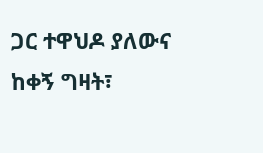ጋር ተዋህዶ ያለውና ከቀኝ ግዛት፣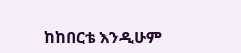ከከበርቴ እንዲሁም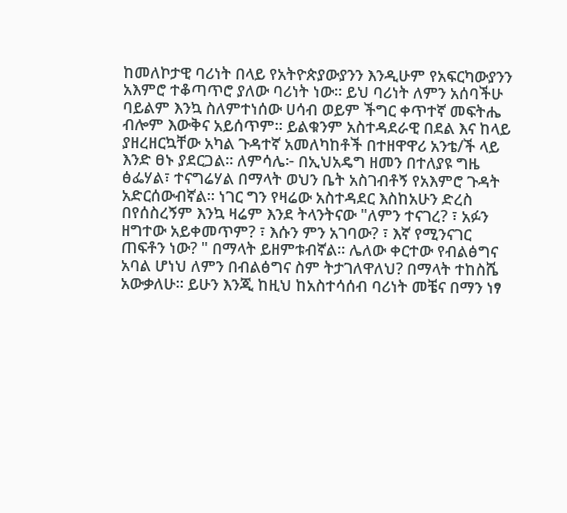ከመለኮታዊ ባሪነት በላይ የአትዮጵያውያንን እንዲሁም የአፍርካውያንን አእምሮ ተቆጣጥሮ ያለው ባሪነት ነው። ይህ ባሪነት ለምን አሰባችሁ ባይልም እንኳ ስለምተነሰው ሀሳብ ወይም ችግር ቀጥተኛ መፍትሔ ብሎም እውቅና አይሰጥም። ይልቁንም አስተዳደራዊ በደል እና ከላይ ያዘረዘርኳቸው አካል ጉዳተኛ አመለካከቶች በተዘዋዋሪ አንቴ/ች ላይ እንድ ፀኑ ያደርጋል። ለምሳሌ፦ በኢህአዴግ ዘመን በተለያዩ ግዜ ፅፌሃል፣ ተናግሬሃል በማላት ወህን ቤት አስገብቶኝ የአእምሮ ጉዳት አድርሰውብኛል። ነገር ግን የዛሬው አስተዳደር እስከአሁን ድረስ በየሰስረኝም እንኳ ዛሬም እንደ ትላንትናው "ለምን ተናገረ? ፣ አፉን ዘግተው አይቀመጥም? ፣ እሱን ምን አገባው? ፣ እኛ የሚንናገር ጠፍቶን ነው? " በማላት ይዘምቱብኛል። ሌለው ቀርተው የብልፅግና አባል ሆነህ ለምን በብልፅግና ስም ትታገለዋለህ? በማላት ተከስሼ አውቃለሁ። ይሁን እንጂ ከዚህ ከአስተሳሰብ ባሪነት መቼና በማን ነፃ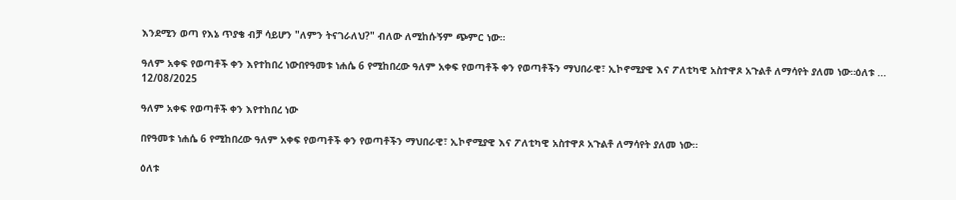እንደሚን ወጣ የእኔ ጥያቄ ብቻ ሳይሆን "ለምን ትናገራለህ?" ብለው ለሚከሱኝም ጭምር ነው።

ዓለም አቀፍ የወጣቶች ቀን እየተከበረ ነውበየዓመቱ ነሐሴ 6 የሚከበረው ዓለም አቀፍ የወጣቶች ቀን የወጣቶችን ማህበራዊ፣ ኢኮኖሚያዊ እና ፖለቲካዊ አስተዋጾ አጉልቶ ለማሳየት ያለመ ነው።ዕለቱ ...
12/08/2025

ዓለም አቀፍ የወጣቶች ቀን እየተከበረ ነው

በየዓመቱ ነሐሴ 6 የሚከበረው ዓለም አቀፍ የወጣቶች ቀን የወጣቶችን ማህበራዊ፣ ኢኮኖሚያዊ እና ፖለቲካዊ አስተዋጾ አጉልቶ ለማሳየት ያለመ ነው።

ዕለቱ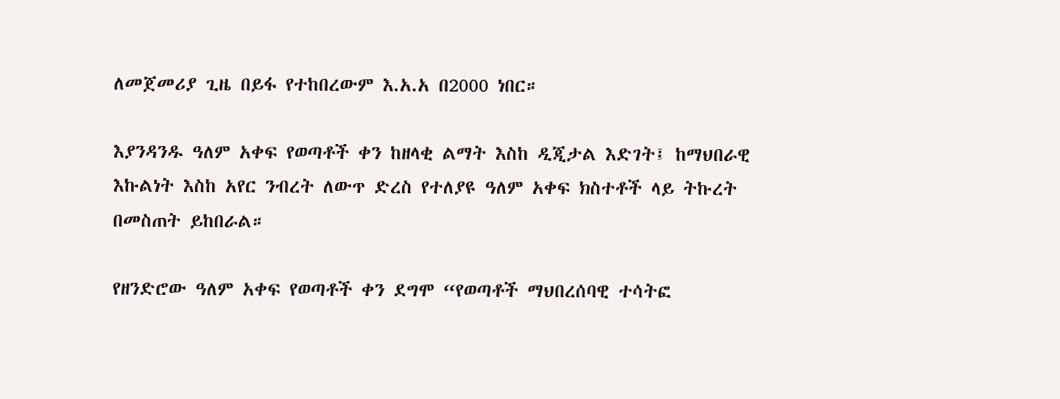ለመጀመሪያ ጊዜ በይፋ የተከበረውም እ.አ.አ በ2000 ነበር።

እያንዳንዱ ዓለም አቀፍ የወጣቶች ቀን ከዘላቂ ልማት እስከ ዲጂታል እድገት፤ ከማህበራዊ እኩልነት እስከ አየር ንብረት ለውጥ ድረስ የተለያዩ ዓለም አቀፍ ክስተቶች ላይ ትኩረት በመስጠት ይከበራል።

የዘንድሮው ዓለም አቀፍ የወጣቶች ቀን ደግሞ “የወጣቶች ማህበረሰባዊ ተሳትፎ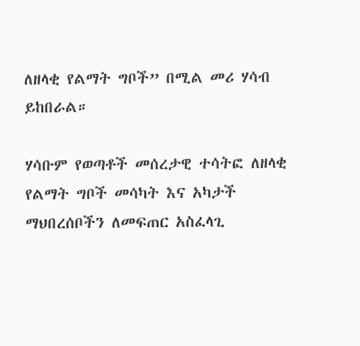ለዘላቂ የልማት ግቦች” በሚል መሪ ሃሳብ ይከበራል።

ሃሳቡም የወጣቶች መሰረታዊ ተሳትፎ ለዘላቂ የልማት ግቦች መሳካት እና አካታች ማህበረሰቦችን ለመፍጠር አስፈላጊ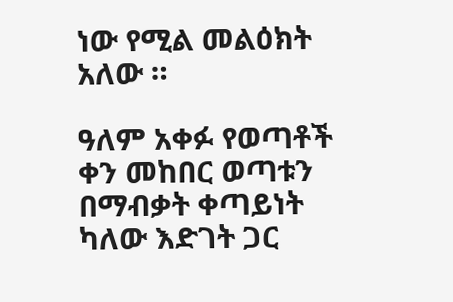ነው የሚል መልዕክት አለው ።

ዓለም አቀፉ የወጣቶች ቀን መከበር ወጣቱን በማብቃት ቀጣይነት ካለው እድገት ጋር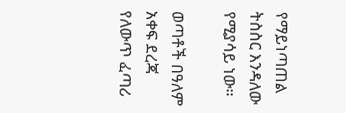የማይነጣጠል ትስስር እንዳለው የሚያሳይ ነው።

ወጣቶች በዓለም አቀፍ ደረጃ የለውጥ ፈጣሪ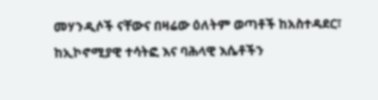መሃንዲሶች ናቸውና በዛሬው ዕለትም ወጣቶች ከአስተዳደር፣ ከኢኮኖሚያዊ ተሳትፎ እና ባሕላዊ እሴቶችን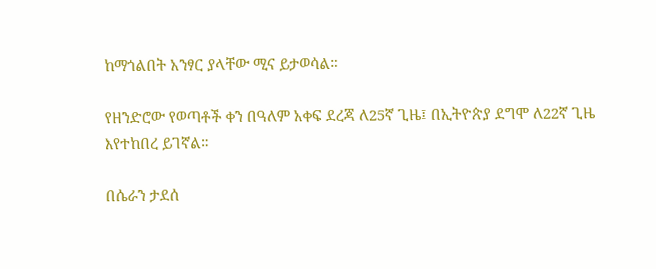ከማጎልበት አንፃር ያላቸው ሚና ይታወሳል።

የዘንድሮው የወጣቶች ቀን በዓለም አቀፍ ደረጃ ለ25ኛ ጊዜ፤ በኢትዮጵያ ደግሞ ለ22ኛ ጊዜ እየተከበረ ይገኛል።

በሴራን ታደሰ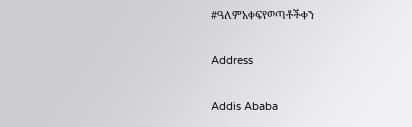#ዓለምአቀፍየወጣቶችቀን

Address

Addis Ababa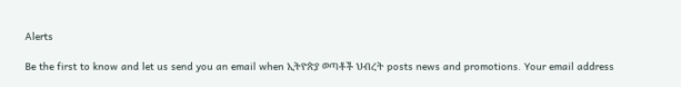Alerts

Be the first to know and let us send you an email when ኢትዮጵያ ወጣቶች ህብረት posts news and promotions. Your email address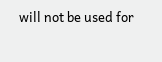will not be used for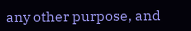any other purpose, and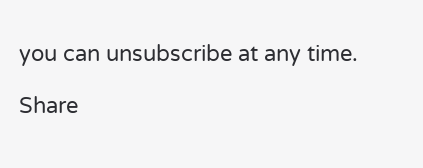you can unsubscribe at any time.

Share